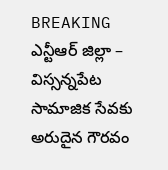BREAKING
ఎన్టీఆర్ జిల్లా – విస్సన్నపేట సామాజిక సేవకు అరుదైన గౌరవం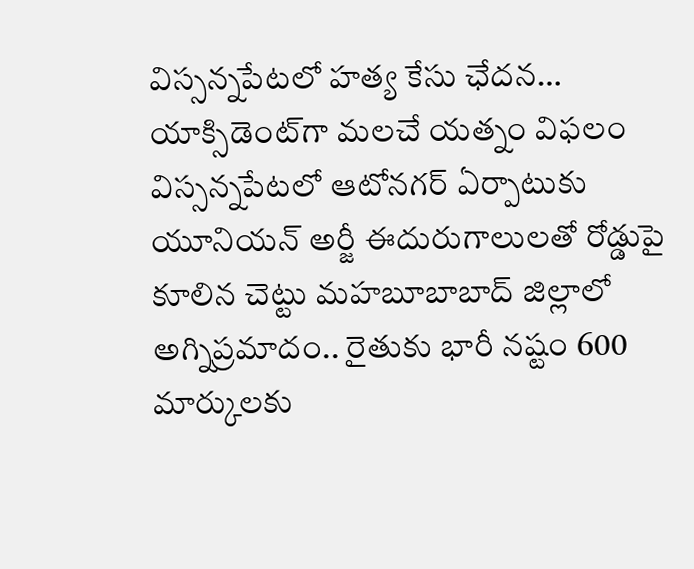విస్సన్నపేటలో హత్య కేసు ఛేదన… యాక్సిడెంట్‌గా మలచే యత్నం విఫలం విస్సన్నపేటలో ఆటోనగర్ ఏర్పాటుకు యూనియన్ అర్జీ ఈదురుగాలులతో రోడ్డుపై కూలిన చెట్టు మహబూబాబాద్ జిల్లాలో అగ్నిప్రమాదం.. రైతుకు భారీ నష్టం 600 మార్కులకు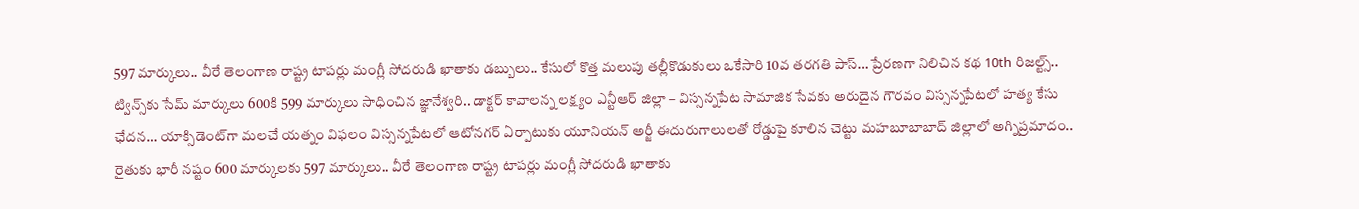597 మార్కులు.. వీరే తెలంగాణ రాష్ట్ర టాపర్లు మంగ్లీ సోదరుడి ఖాతాకు డబ్బులు.. కేసులో కొత్త మలుపు తల్లీకొడుకులు ఒకేసారి 10వ తరగతి పాస్… ప్రేరణగా నిలిచిన కథ 10th రిజల్ట్స్.. ట్విన్స్‌కు సేమ్ మార్కులు 600కి 599 మార్కులు సాధించిన జ్ఞానేశ్వరి.. డాక్టర్ కావాలన్న లక్ష్యం ఎన్టీఆర్ జిల్లా – విస్సన్నపేట సామాజిక సేవకు అరుదైన గౌరవం విస్సన్నపేటలో హత్య కేసు ఛేదన… యాక్సిడెంట్‌గా మలచే యత్నం విఫలం విస్సన్నపేటలో ఆటోనగర్ ఏర్పాటుకు యూనియన్ అర్జీ ఈదురుగాలులతో రోడ్డుపై కూలిన చెట్టు మహబూబాబాద్ జిల్లాలో అగ్నిప్రమాదం.. రైతుకు భారీ నష్టం 600 మార్కులకు 597 మార్కులు.. వీరే తెలంగాణ రాష్ట్ర టాపర్లు మంగ్లీ సోదరుడి ఖాతాకు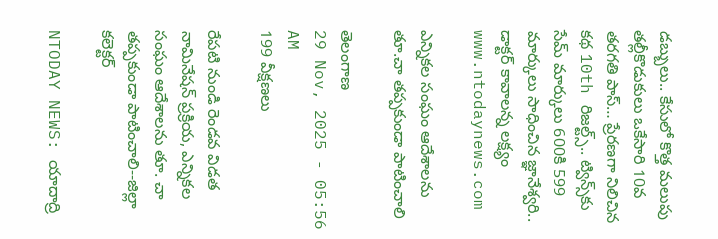డబ్బులు.. కేసులో కొత్త మలుపు తల్లీకొడుకులు ఒకేసారి 10వ తరగతి పాస్… ప్రేరణగా నిలిచిన కథ 10th రిజల్ట్స్.. ట్విన్స్‌కు సేమ్ మార్కులు 600కి 599 మార్కులు సాధించిన జ్ఞానేశ్వరి.. డాక్టర్ కావాలన్న లక్ష్యం
www.ntodaynews.com

ఎన్నికల సంఘం ఆదేశాలను తూ.చా తప్పకుండా పాటించాలి

తెలంగాణ
29 Nov, 2025 - 05:56 AM
199 వీక్షణలు

రేపటి నుండి రెండవ విడత నామినేషన్ ప్రక్రియ, ఎన్నికల సంఘం ఆదేశాలను తూ. చా తప్పకుండా పాటించాలి--జిల్లా కలెక్టర్

NTODAY NEWS: యాదాద్రి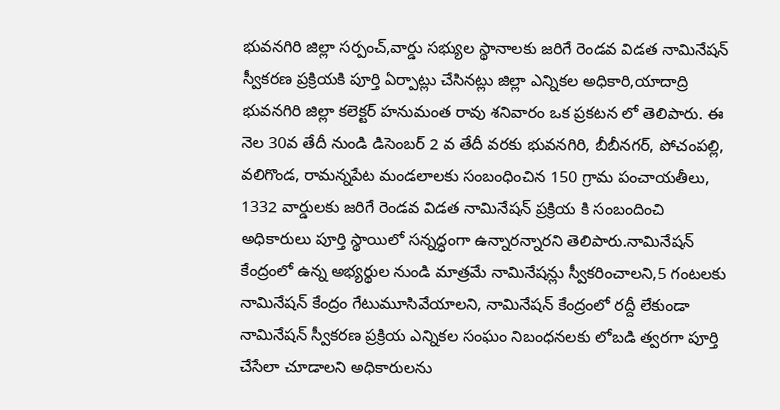భువనగిరి జిల్లా సర్పంచ్,వార్డు సభ్యుల స్థానాలకు జరిగే రెండవ విడత నామినేషన్ స్వీకరణ ప్రక్రియకి పూర్తి ఏర్పాట్లు చేసినట్లు జిల్లా ఎన్నికల అధికారి,యాదాద్రి భువనగిరి జిల్లా కలెక్టర్ హనుమంత రావు శనివారం ఒక ప్రకటన లో తెలిపారు. ఈ నెల 30వ తేదీ నుండి డిసెంబర్ 2 వ తేదీ వరకు భువనగిరి, బీబీనగర్, పోచంపల్లి, వలిగొండ, రామన్నపేట మండలాలకు సంబంధించిన 150 గ్రామ పంచాయతీలు, 1332 వార్డులకు జరిగే రెండవ విడత నామినేషన్ ప్రక్రియ కి సంబందించి అధికారులు పూర్తి స్థాయిలో సన్నద్ధంగా ఉన్నారన్నారని తెలిపారు.నామినేషన్ కేంద్రంలో ఉన్న అభ్యర్థుల నుండి మాత్రమే నామినేషన్లు స్వీకరించాలని,5 గంటలకు నామినేషన్ కేంద్రం గేటుమూసివేయాలని, నామినేషన్ కేంద్రంలో రద్దీ లేకుండా నామినేషన్ స్వీకరణ ప్రక్రియ ఎన్నికల సంఘం నిబంధనలకు లోబడి త్వరగా పూర్తి చేసేలా చూడాలని అధికారులను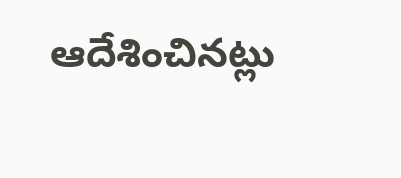ఆదేశించినట్లు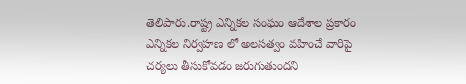తెలిపారు.రాష్ట్ర ఎన్నికల సంఘం ఆదేశాల ప్రకారం ఎన్నికల నిర్వహణ లో అలసత్వం వహించే వారిపై చర్యలు తీసుకోవడం జరుగుతుందని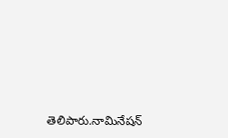తెలిపారు.నామినేషన్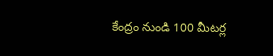కేంద్రం నుండి 100 మీటర్ల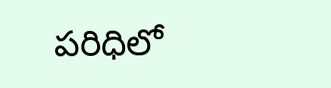పరిధిలో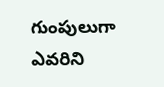గుంపులుగా ఎవరిని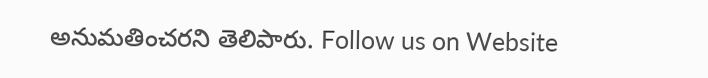అనుమతించరని తెలిపారు. Follow us on Website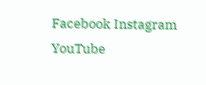Facebook Instagram YouTube